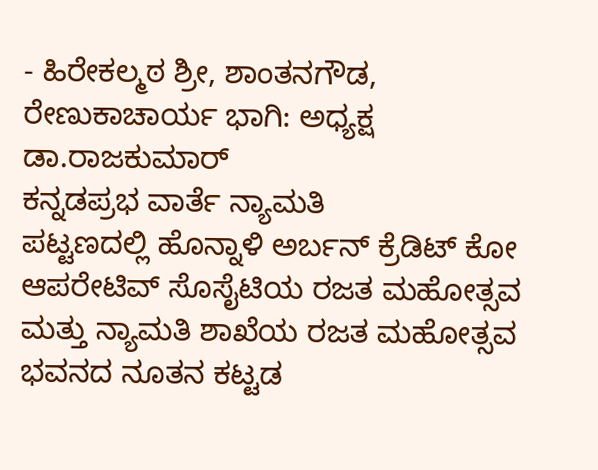- ಹಿರೇಕಲ್ಮಠ ಶ್ರೀ, ಶಾಂತನಗೌಡ, ರೇಣುಕಾಚಾರ್ಯ ಭಾಗಿ: ಅಧ್ಯಕ್ಷ ಡಾ.ರಾಜಕುಮಾರ್
ಕನ್ನಡಪ್ರಭ ವಾರ್ತೆ ನ್ಯಾಮತಿ
ಪಟ್ಟಣದಲ್ಲಿ ಹೊನ್ನಾಳಿ ಅರ್ಬನ್ ಕ್ರೆಡಿಟ್ ಕೋ ಆಪರೇಟಿವ್ ಸೊಸೈಟಿಯ ರಜತ ಮಹೋತ್ಸವ ಮತ್ತು ನ್ಯಾಮತಿ ಶಾಖೆಯ ರಜತ ಮಹೋತ್ಸವ ಭವನದ ನೂತನ ಕಟ್ಟಡ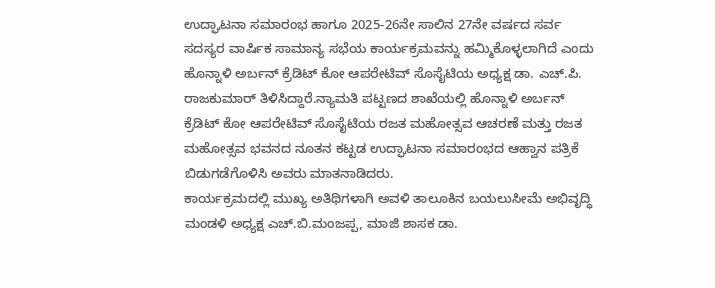ಉದ್ಘಾಟನಾ ಸಮಾರಂಭ ಹಾಗೂ 2025-26ನೇ ಸಾಲಿನ 27ನೇ ವರ್ಷದ ಸರ್ವ ಸದಸ್ಯರ ವಾರ್ಷಿಕ ಸಾಮಾನ್ಯ ಸಭೆಯ ಕಾರ್ಯಕ್ರಮವನ್ನು ಹಮ್ಮಿಕೊಳ್ಳಲಾಗಿದೆ ಎಂದು ಹೊನ್ನಾಳಿ ಅರ್ಬನ್ ಕ್ರೆಡಿಟ್ ಕೋ ಆಪರೇಟಿವ್ ಸೊಸೈಟಿಯ ಅಧ್ಯಕ್ಷ ಡಾ. ಎಚ್.ಪಿ. ರಾಜಕುಮಾರ್ ತಿಳಿಸಿದ್ದಾರೆ.ನ್ಯಾಮತಿ ಪಟ್ಟಣದ ಶಾಖೆಯಲ್ಲಿ ಹೊನ್ನಾಳಿ ಅರ್ಬನ್ ಕ್ರೆಡಿಟ್ ಕೋ ಆಪರೇಟಿವ್ ಸೊಸೈಟಿಯ ರಜತ ಮಹೋತ್ಸವ ಆಚರಣೆ ಮತ್ತು ರಜತ ಮಹೋತ್ಸವ ಭವನದ ನೂತನ ಕಟ್ಟಡ ಉದ್ಘಾಟನಾ ಸಮಾರಂಭದ ಆಹ್ವಾನ ಪತ್ರಿಕೆ ಬಿಡುಗಡೆಗೊಳಿಸಿ ಅವರು ಮಾತನಾಡಿದರು.
ಕಾರ್ಯಕ್ರಮದಲ್ಲಿ ಮುಖ್ಯ ಅತಿಥಿಗಳಾಗಿ ಅವಳಿ ತಾಲೂಕಿನ ಬಯಲುಸೀಮೆ ಅಭಿವೃದ್ಧಿ ಮಂಡಳಿ ಅಧ್ಯಕ್ಷ ಎಚ್.ಬಿ.ಮಂಜಪ್ಪ, ಮಾಜಿ ಶಾಸಕ ಡಾ.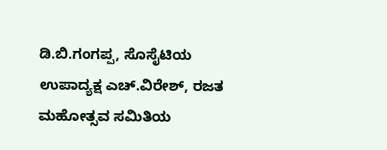ಡಿ.ಬಿ.ಗಂಗಪ್ಪ, ಸೊಸೈಟಿಯ ಉಪಾದ್ಯಕ್ಷ ಎಚ್.ವಿರೇಶ್, ರಜತ ಮಹೋತ್ಸವ ಸಮಿತಿಯ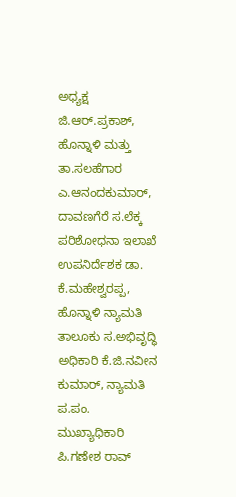ಅಧ್ಯಕ್ಷ ಜಿ.ಆರ್.ಪ್ರಕಾಶ್, ಹೊನ್ನಾಳಿ ಮತ್ತು ತಾ.ಸಲಹೆಗಾರ ಎ.ಆನಂದಕುಮಾರ್, ದಾವಣಗೆರೆ ಸ.ಲೆಕ್ಕ ಪರಿಶೋಧನಾ ಇಲಾಖೆ ಉಪನಿರ್ದೆಶಕ ಡಾ. ಕೆ.ಮಹೇಶ್ವರಪ್ಪ, ಹೊನ್ನಾಳಿ ನ್ಯಾಮತಿ ತಾಲೂಕು ಸ.ಅಭಿವೃದ್ಧಿ ಅಧಿಕಾರಿ ಕೆ.ಜಿ.ನವೀನ ಕುಮಾರ್, ನ್ಯಾಮತಿ ಪ.ಪಂ. ಮುಖ್ಯಾಧಿಕಾರಿ ಪಿ.ಗಣೇಶ ರಾವ್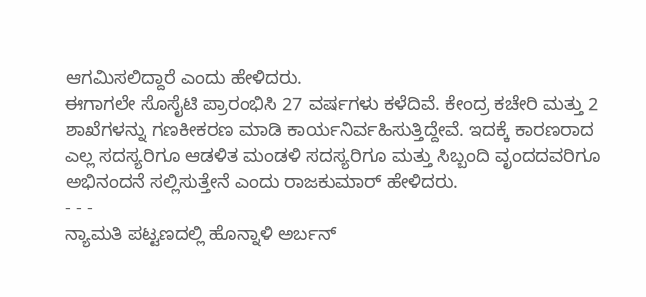ಆಗಮಿಸಲಿದ್ದಾರೆ ಎಂದು ಹೇಳಿದರು.
ಈಗಾಗಲೇ ಸೊಸೈಟಿ ಪ್ರಾರಂಭಿಸಿ 27 ವರ್ಷಗಳು ಕಳೆದಿವೆ. ಕೇಂದ್ರ ಕಚೇರಿ ಮತ್ತು 2 ಶಾಖೆಗಳನ್ನು ಗಣಕೀಕರಣ ಮಾಡಿ ಕಾರ್ಯನಿರ್ವಹಿಸುತ್ತಿದ್ದೇವೆ. ಇದಕ್ಕೆ ಕಾರಣರಾದ ಎಲ್ಲ ಸದಸ್ಯರಿಗೂ ಆಡಳಿತ ಮಂಡಳಿ ಸದಸ್ಯರಿಗೂ ಮತ್ತು ಸಿಬ್ಬಂದಿ ವೃಂದದವರಿಗೂ ಅಭಿನಂದನೆ ಸಲ್ಲಿಸುತ್ತೇನೆ ಎಂದು ರಾಜಕುಮಾರ್ ಹೇಳಿದರು.
- - -
ನ್ಯಾಮತಿ ಪಟ್ಟಣದಲ್ಲಿ ಹೊನ್ನಾಳಿ ಅರ್ಬನ್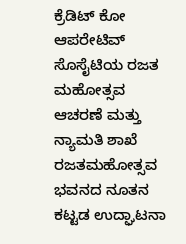ಕ್ರೆಡಿಟ್ ಕೋ ಆಪರೇಟಿವ್ ಸೊಸೈಟಿಯ ರಜತ ಮಹೋತ್ಸವ ಆಚರಣೆ ಮತ್ತು ನ್ಯಾಮತಿ ಶಾಖೆ ರಜತಮಹೋತ್ಸವ ಭವನದ ನೂತನ ಕಟ್ಟಡ ಉದ್ಘಾಟನಾ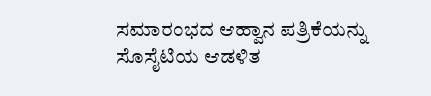ಸಮಾರಂಭದ ಆಹ್ವಾನ ಪತ್ರಿಕೆಯನ್ನು ಸೊಸೈಟಿಯ ಆಡಳಿತ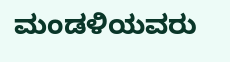ಮಂಡಳಿಯವರು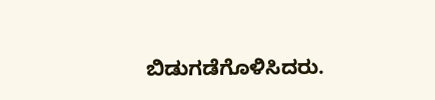ಬಿಡುಗಡೆಗೊಳಿಸಿದರು.